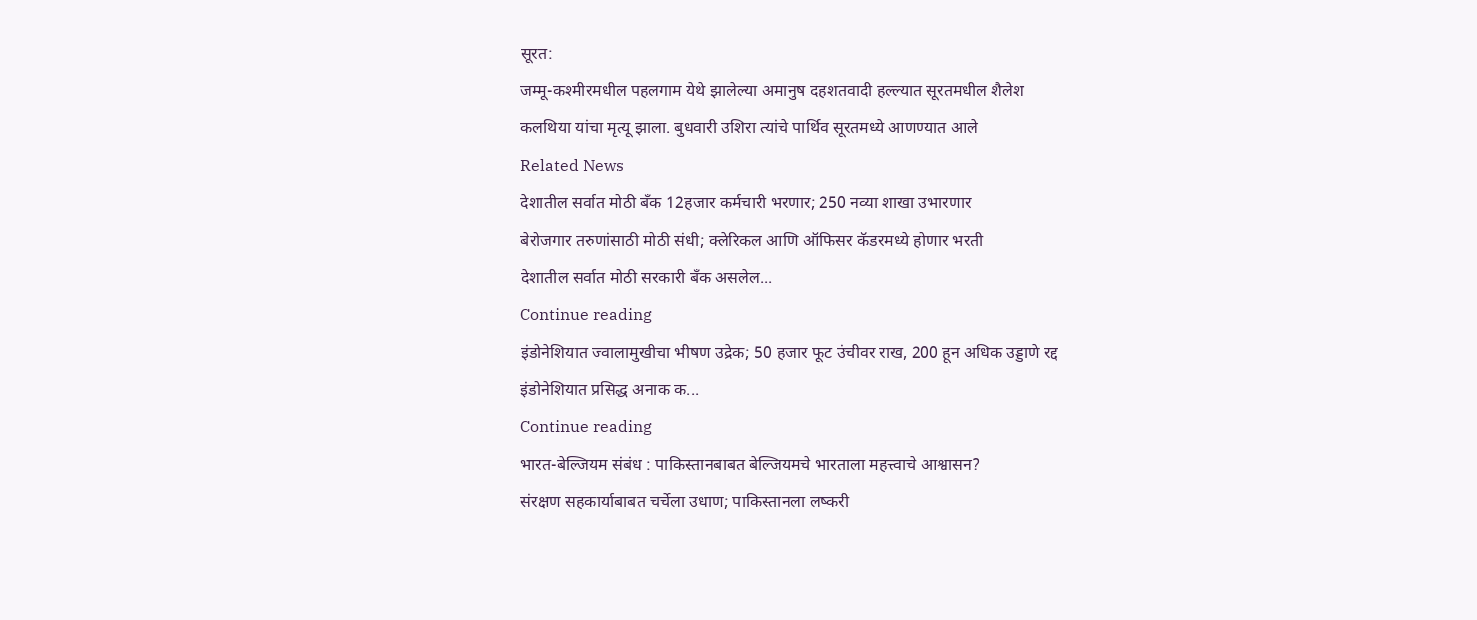सूरत:
जम्मू-कश्मीरमधील पहलगाम येथे झालेल्या अमानुष दहशतवादी हल्ल्यात सूरतमधील शैलेश
कलथिया यांचा मृत्यू झाला. बुधवारी उशिरा त्यांचे पार्थिव सूरतमध्ये आणण्यात आले
Related News
देशातील सर्वात मोठी बँक 12हजार कर्मचारी भरणार; 250 नव्या शाखा उभारणार
बेरोजगार तरुणांसाठी मोठी संधी; क्लेरिकल आणि ऑफिसर कॅडरमध्ये होणार भरती
देशातील सर्वात मोठी सरकारी बँक असलेल...
Continue reading
इंडोनेशियात ज्वालामुखीचा भीषण उद्रेक; 50 हजार फूट उंचीवर राख, 200 हून अधिक उड्डाणे रद्द
इंडोनेशियात प्रसिद्ध अनाक क...
Continue reading
भारत-बेल्जियम संबंध : पाकिस्तानबाबत बेल्जियमचे भारताला महत्त्वाचे आश्वासन?
संरक्षण सहकार्याबाबत चर्चेला उधाण; पाकिस्तानला लष्करी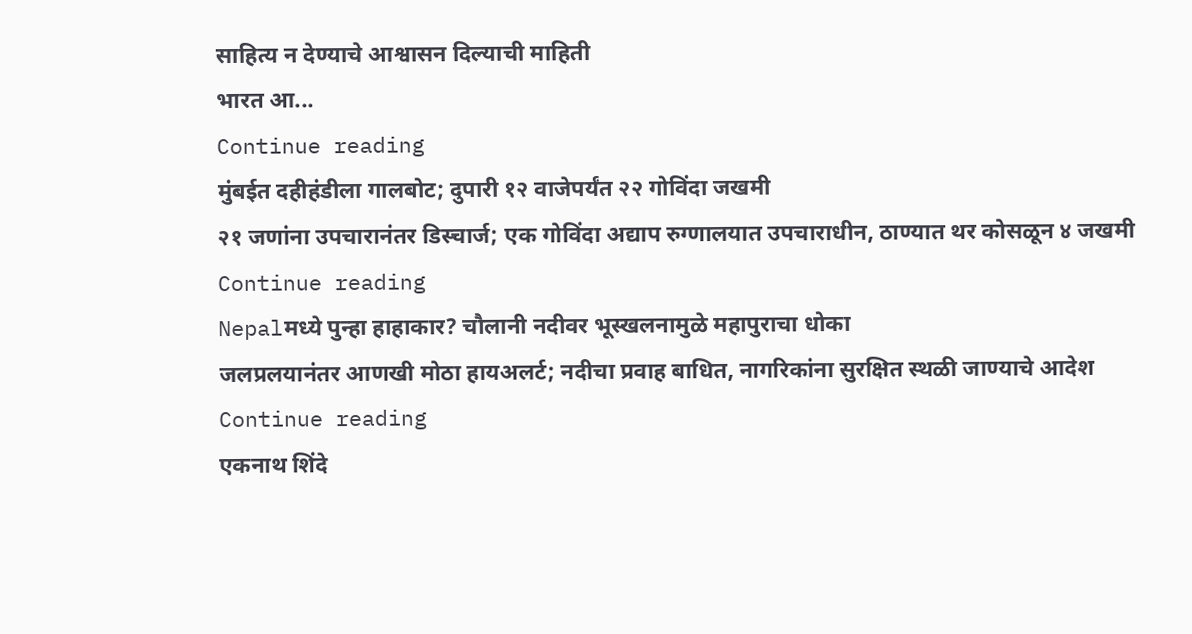साहित्य न देण्याचे आश्वासन दिल्याची माहिती
भारत आ...
Continue reading
मुंबईत दहीहंडीला गालबोट; दुपारी १२ वाजेपर्यंत २२ गोविंदा जखमी
२१ जणांना उपचारानंतर डिस्चार्ज; एक गोविंदा अद्याप रुग्णालयात उपचाराधीन, ठाण्यात थर कोसळून ४ जखमी
Continue reading
Nepalमध्ये पुन्हा हाहाकार? चौलानी नदीवर भूस्खलनामुळे महापुराचा धोका
जलप्रलयानंतर आणखी मोठा हायअलर्ट; नदीचा प्रवाह बाधित, नागरिकांना सुरक्षित स्थळी जाण्याचे आदेश
Continue reading
एकनाथ शिंदे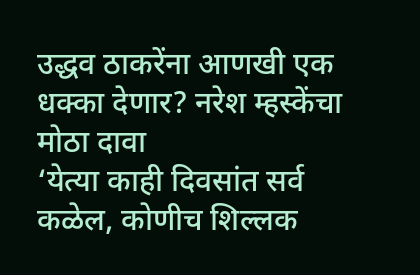उद्धव ठाकरेंना आणखी एक धक्का देणार? नरेश म्हस्केंचा मोठा दावा
‘येत्या काही दिवसांत सर्व कळेल, कोणीच शिल्लक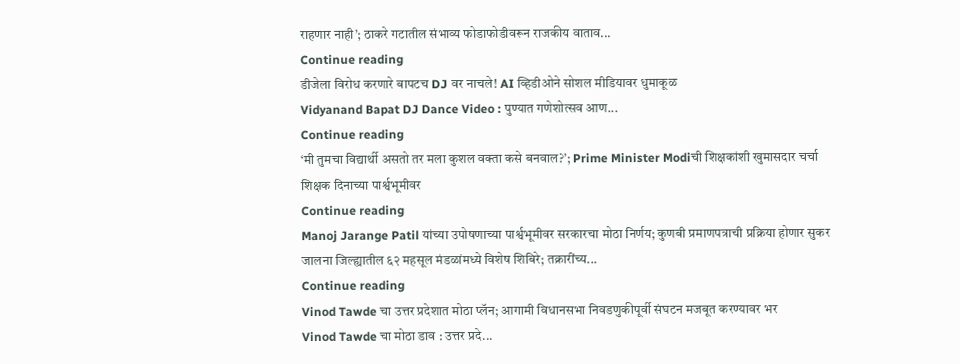राहणार नाही’; ठाकरे गटातील संभाव्य फोडाफोडीवरून राजकीय वाताव...
Continue reading
डीजेला विरोध करणारे बापटच DJ वर नाचले! AI व्हिडीओने सोशल मीडियावर धुमाकूळ
Vidyanand Bapat DJ Dance Video : पुण्यात गणेशोत्सव आण...
Continue reading
‘मी तुमचा विद्यार्थी असतो तर मला कुशल वक्ता कसे बनवाल?’; Prime Minister Modiची शिक्षकांशी खुमासदार चर्चा
शिक्षक दिनाच्या पार्श्वभूमीवर
Continue reading
Manoj Jarange Patil यांच्या उपोषणाच्या पार्श्वभूमीवर सरकारचा मोठा निर्णय; कुणबी प्रमाणपत्राची प्रक्रिया होणार सुकर
जालना जिल्ह्यातील ६२ महसूल मंडळांमध्ये विशेष शिबिरे; तक्रारींच्य...
Continue reading
Vinod Tawde चा उत्तर प्रदेशात मोठा प्लॅन; आगामी विधानसभा निवडणुकीपूर्वी संघटन मजबूत करण्यावर भर
Vinod Tawde चा मोठा डाव : उत्तर प्रदे...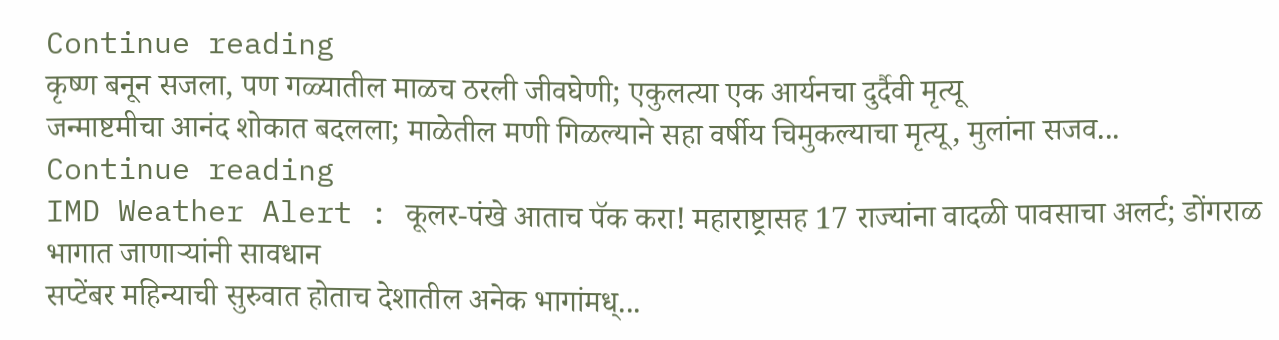Continue reading
कृष्ण बनून सजला, पण गळ्यातील माळच ठरली जीवघेणी; एकुलत्या एक आर्यनचा दुर्दैवी मृत्यू
जन्माष्टमीचा आनंद शोकात बदलला; माळेतील मणी गिळल्याने सहा वर्षीय चिमुकल्याचा मृत्यू, मुलांना सजव...
Continue reading
IMD Weather Alert : कूलर-पंखे आताच पॅक करा! महाराष्ट्रासह 17 राज्यांना वादळी पावसाचा अलर्ट; डोंगराळ भागात जाणाऱ्यांनी सावधान
सप्टेंबर महिन्याची सुरुवात होताच देशातील अनेक भागांमध्...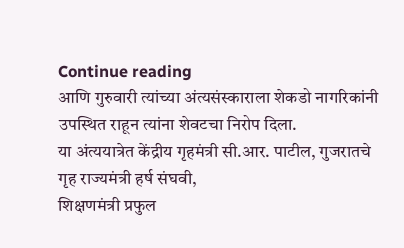Continue reading
आणि गुरुवारी त्यांच्या अंत्यसंस्काराला शेकडो नागरिकांनी उपस्थित राहून त्यांना शेवटचा निरोप दिला.
या अंत्ययात्रेत केंद्रीय गृहमंत्री सी.आर. पाटील, गुजरातचे गृह राज्यमंत्री हर्ष संघवी,
शिक्षणमंत्री प्रफुल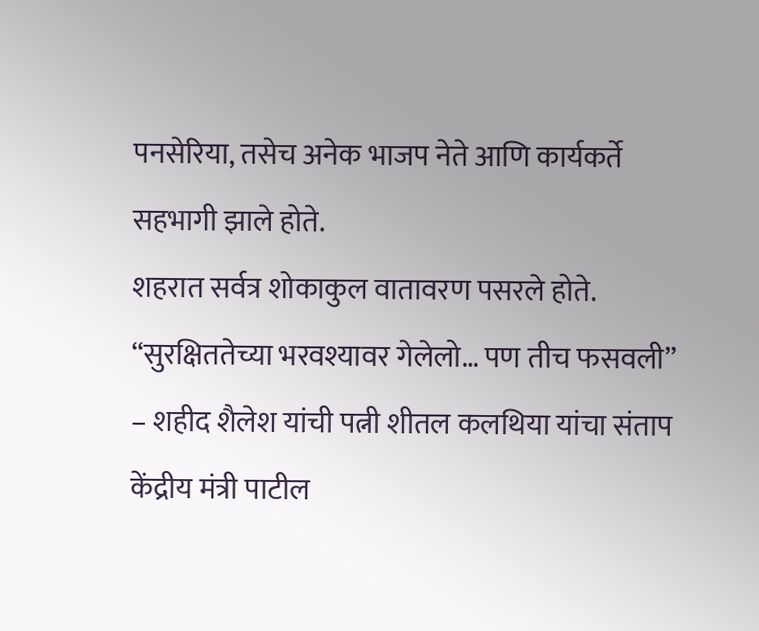पनसेरिया, तसेच अनेक भाजप नेते आणि कार्यकर्ते सहभागी झाले होते.
शहरात सर्वत्र शोकाकुल वातावरण पसरले होते.
“सुरक्षिततेच्या भरवश्यावर गेलेलो… पण तीच फसवली” – शहीद शैलेश यांची पत्नी शीतल कलथिया यांचा संताप
केंद्रीय मंत्री पाटील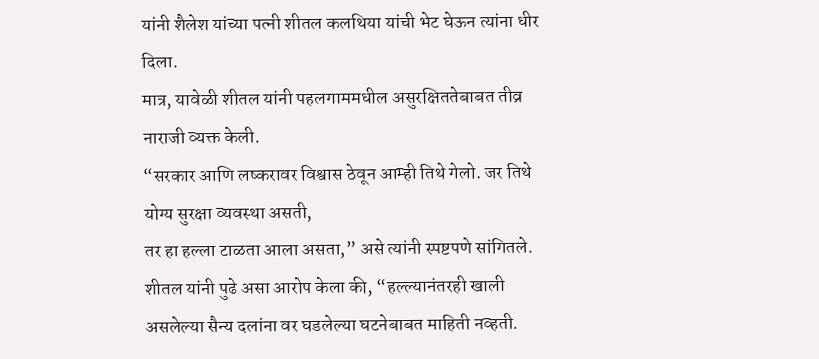यांनी शैलेश यांच्या पत्नी शीतल कलथिया यांची भेट घेऊन त्यांना धीर दिला.
मात्र, यावेळी शीतल यांनी पहलगाममधील असुरक्षिततेबाबत तीव्र नाराजी व्यक्त केली.
“सरकार आणि लष्करावर विश्वास ठेवून आम्ही तिथे गेलो. जर तिथे योग्य सुरक्षा व्यवस्था असती,
तर हा हल्ला टाळता आला असता,” असे त्यांनी स्पष्टपणे सांगितले.
शीतल यांनी पुढे असा आरोप केला की, “हल्ल्यानंतरही खाली असलेल्या सैन्य दलांना वर घडलेल्या घटनेबाबत माहिती नव्हती.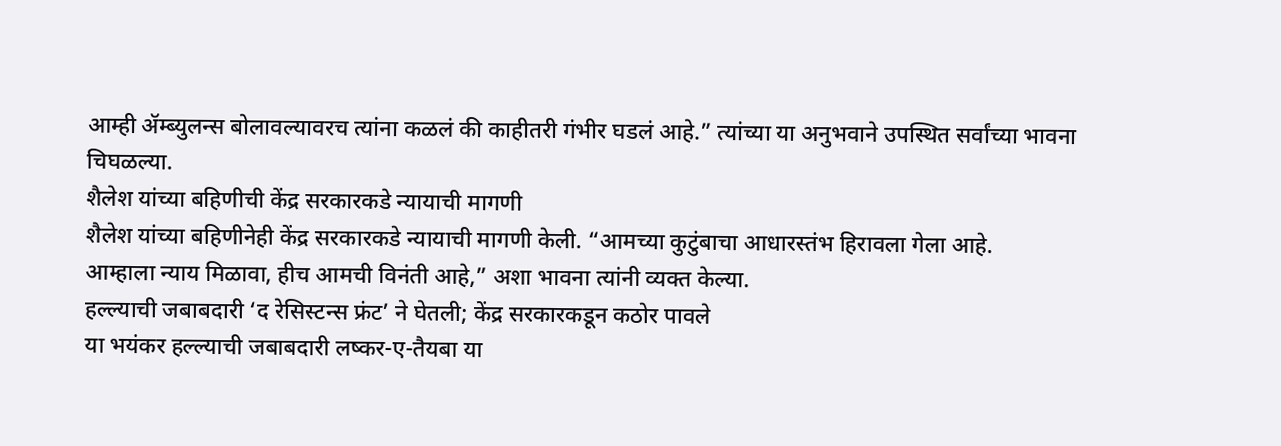आम्ही ॲम्ब्युलन्स बोलावल्यावरच त्यांना कळलं की काहीतरी गंभीर घडलं आहे.” त्यांच्या या अनुभवाने उपस्थित सर्वांच्या भावना चिघळल्या.
शैलेश यांच्या बहिणीची केंद्र सरकारकडे न्यायाची मागणी
शैलेश यांच्या बहिणीनेही केंद्र सरकारकडे न्यायाची मागणी केली. “आमच्या कुटुंबाचा आधारस्तंभ हिरावला गेला आहे.
आम्हाला न्याय मिळावा, हीच आमची विनंती आहे,” अशा भावना त्यांनी व्यक्त केल्या.
हल्ल्याची जबाबदारी ‘द रेसिस्टन्स फ्रंट’ ने घेतली; केंद्र सरकारकडून कठोर पावले
या भयंकर हल्ल्याची जबाबदारी लष्कर-ए-तैयबा या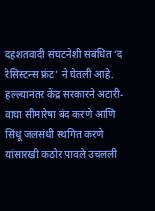दहशतवादी संघटनेशी संबंधित ‘द रेसिस्टन्स फ्रंट’ ने घेतली आहे.
हल्ल्यानंतर केंद्र सरकारने अटारी-वाघा सीमारेषा बंद करणे आणि सिंधू जलसंधी स्थगित करणे यांसारखी कठोर पावले उचलली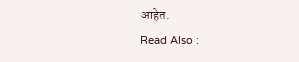आहेत.
Read Also :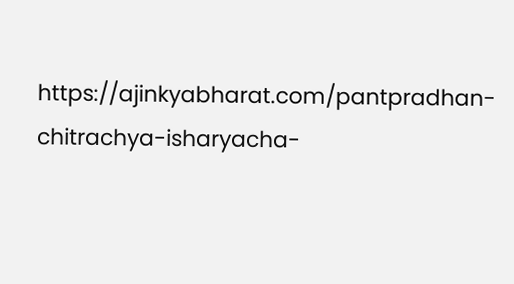https://ajinkyabharat.com/pantpradhan-chitrachya-isharyacha-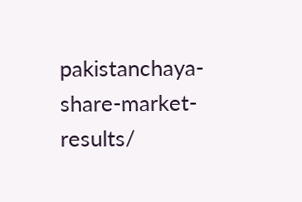pakistanchaya-share-market-results/